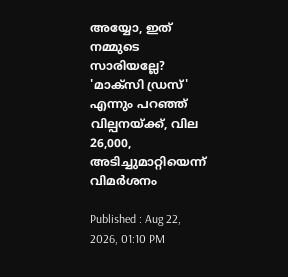അയ്യോ, ഇത് നമ്മുടെ സാരിയല്ലേ? 'മാക്സി ഡ്രസ്' എന്നും പറഞ്ഞ് വില്പനയ്ക്ക്, വില 26,000, അടിച്ചുമാറ്റിയെന്ന് വിമർശനം

Published : Aug 22, 2026, 01:10 PM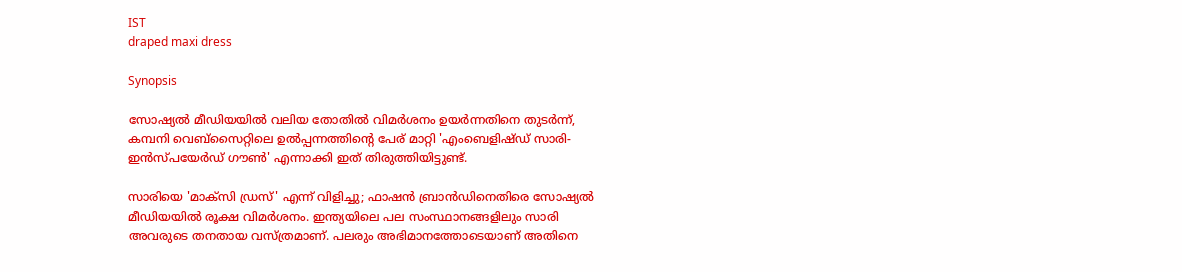IST
draped maxi dress

Synopsis

സോഷ്യൽ മീഡിയയിൽ വലിയ തോതിൽ വിമർശനം ഉയർന്നതിനെ തുടർന്ന്, കമ്പനി വെബ്‌സൈറ്റിലെ ഉൽപ്പന്നത്തിന്റെ പേര് മാറ്റി 'എംബെളിഷ്ഡ് സാരി-ഇൻസ്പയേർഡ് ഗൗൺ' എന്നാക്കി ഇത് തിരുത്തിയിട്ടുണ്ട്.

സാരിയെ 'മാക്സി ഡ്രസ്' എന്ന് വിളിച്ചു; ഫാഷൻ ബ്രാൻഡിനെതിരെ സോഷ്യൽ മീഡിയയിൽ രൂക്ഷ വിമർശനം. ഇന്ത്യയിലെ പല സംസ്ഥാനങ്ങളിലും സാരി അവരുടെ തനതായ വസ്ത്രമാണ്. പലരും അഭിമാനത്തോടെയാണ് അതിനെ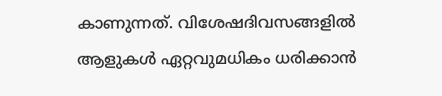കാണുന്നത്. വിശേഷദിവസങ്ങളിൽ ആളുകൾ ഏറ്റവുമധികം ധരിക്കാൻ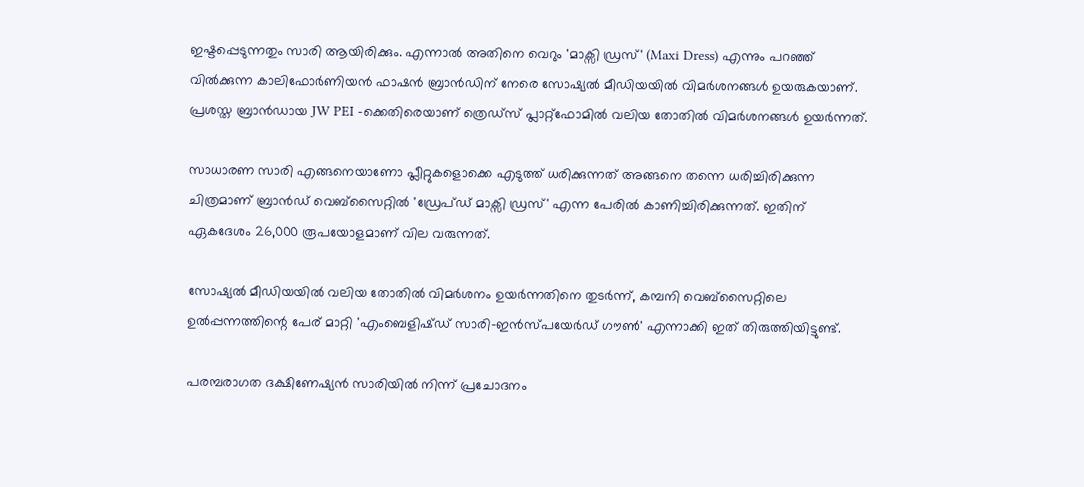ഇഷ്ടപ്പെടുന്നതും സാരി ആയിരിക്കും. എന്നാൽ അതിനെ വെറും 'മാക്സി ഡ്രസ്' (Maxi Dress) എന്നും പറഞ്ഞ് വിൽക്കുന്ന കാലിഫോർണിയൻ ഫാഷൻ ബ്രാൻഡിന് നേരെ സോഷ്യൽ മീഡിയയിൽ വിമർശനങ്ങൾ ഉയരുകയാണ്. പ്രശസ്ത ബ്രാൻഡായ JW PEI -ക്കെതിരെയാണ് ത്രെഡ്സ് പ്ലാറ്റ്‌ഫോമിൽ വലിയ തോതിൽ വിമർശനങ്ങൾ ഉയർന്നത്.

സാധാരണ സാരി എങ്ങനെയാണോ പ്ലീറ്റുകളൊക്കെ എടുത്ത് ധരിക്കുന്നത് അങ്ങനെ തന്നെ ധരിച്ചിരിക്കുന്ന ചിത്രമാണ് ബ്രാൻഡ് വെബ്‌സൈറ്റിൽ 'ഡ്രേപ്ഡ് മാക്സി ഡ്രസ്' എന്ന പേരിൽ കാണിച്ചിരിക്കുന്നത്. ഇതിന് ഏകദേശം 26,000 രൂപയോളമാണ് വില വരുന്നത്.

സോഷ്യൽ മീഡിയയിൽ വലിയ തോതിൽ വിമർശനം ഉയർന്നതിനെ തുടർന്ന്, കമ്പനി വെബ്‌സൈറ്റിലെ ഉൽപ്പന്നത്തിന്റെ പേര് മാറ്റി 'എംബെളിഷ്ഡ് സാരി-ഇൻസ്പയേർഡ് ഗൗൺ' എന്നാക്കി ഇത് തിരുത്തിയിട്ടുണ്ട്.

പരമ്പരാഗത ദക്ഷിണേഷ്യൻ സാരിയിൽ നിന്ന് പ്രചോദനം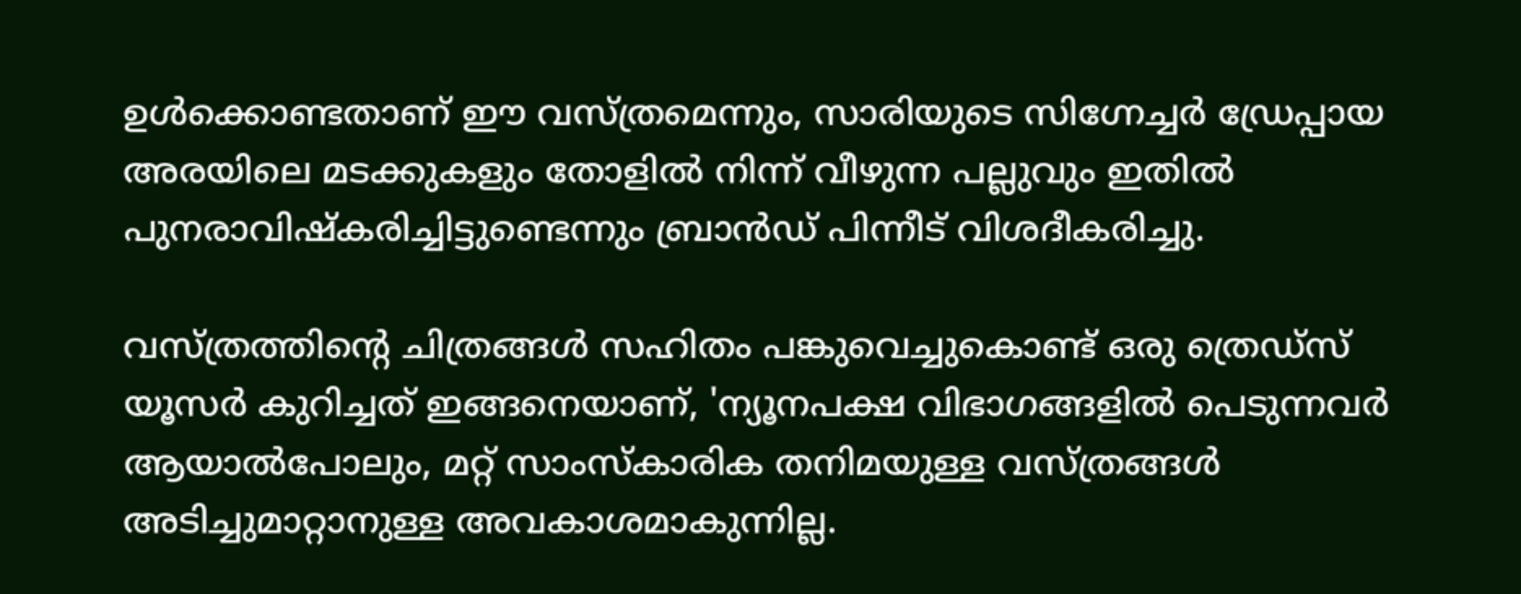ഉൾക്കൊണ്ടതാണ് ഈ വസ്ത്രമെന്നും, സാരിയുടെ സിഗ്നേച്ചർ ഡ്രേപ്പായ അരയിലെ മടക്കുകളും തോളിൽ നിന്ന് വീഴുന്ന പല്ലുവും ഇതിൽ പുനരാവിഷ്കരിച്ചിട്ടുണ്ടെന്നും ബ്രാൻഡ് പിന്നീട് വിശദീകരിച്ചു.

വസ്ത്രത്തിന്റെ ചിത്രങ്ങൾ സഹിതം പങ്കുവെച്ചുകൊണ്ട് ഒരു ത്രെഡ്സ് യൂസർ കുറിച്ചത് ഇങ്ങനെയാണ്, 'ന്യൂനപക്ഷ വിഭാഗങ്ങളിൽ പെടുന്നവർ ആയാൽപോലും, മറ്റ് സാംസ്കാരിക തനിമയുള്ള വസ്ത്രങ്ങൾ അടിച്ചുമാറ്റാനുള്ള അവകാശമാകുന്നില്ല.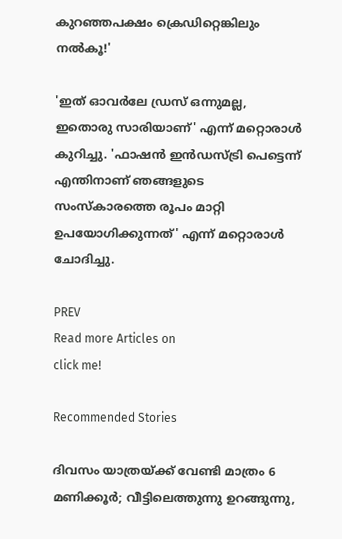കുറഞ്ഞപക്ഷം ക്രെഡിറ്റെങ്കിലും നൽകൂ!'

'ഇത് ഓവർലേ ഡ്രസ് ഒന്നുമല്ല, ഇതൊരു സാരിയാണ്' എന്ന് മറ്റൊരാൾ കുറിച്ചു. 'ഫാഷൻ ഇൻഡസ്ട്രി പെട്ടെന്ന് എന്തിനാണ് ഞങ്ങളുടെ സംസ്കാരത്തെ രൂപം മാറ്റി ഉപയോഗിക്കുന്നത്' എന്ന് മറ്റൊരാൾ ചോദിച്ചു.

PREV
Read more Articles on
click me!

Recommended Stories

ദിവസം യാത്രയ്ക്ക് വേണ്ടി മാത്രം 6 മണിക്കൂർ; വീട്ടിലെത്തുന്നു ഉറങ്ങുന്നു,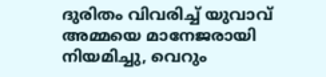ദുരിതം വിവരിച്ച് യുവാവ്
അമ്മയെ മാനേജരായി നിയമിച്ചു, വെറും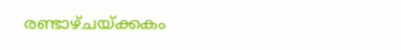രണ്ടാഴ്ചയ്‍ക്കകം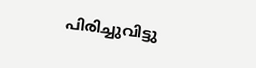പിരിച്ചുവിട്ടു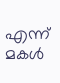എന്ന് മകൾ